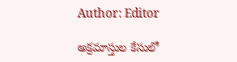Author: Editor

అక్రమాస్తుల కేసులో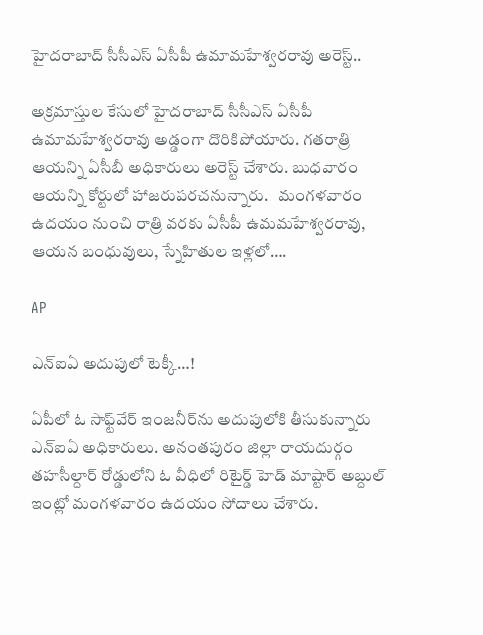హైదరాబాద్ సీసీఎస్ ఏసీపీ ఉమామహేశ్వరరావు అరెస్ట్..

అక్రమాస్తుల కేసులో హైదరాబాద్ సీసీఎస్ ఏసీపీ ఉమామహేశ్వరరావు అడ్డంగా దొరికిపోయారు. గతరాత్రి ఆయన్ని ఏసీబీ అధికారులు అరెస్ట్ చేశారు. బుధవారం ఆయన్ని కోర్టులో హాజరుపరచనున్నారు.   మంగళవారం ఉదయం నుంచి రాత్రి వరకు ఏసీపీ ఉమమహేశ్వరరావు, ఆయన బంధువులు, స్నేహితుల ఇళ్లలో….

AP

ఎన్ఐఏ అదుపులో టెక్కీ…!

ఏపీలో ఓ సాఫ్ట్‌వేర్ ఇంజనీర్‌‌ను అదుపులోకి తీసుకున్నారు ఎన్ఐఏ అధికారులు. అనంతపురం జిల్లా రాయదుర్గం తహసీల్దార్ రోడ్డులోని ఓ వీధిలో రిటైర్డ్ హెడ్ మాష్టార్ అబ్దుల్ ఇంట్లో మంగళవారం ఉదయం సోదాలు చేశారు.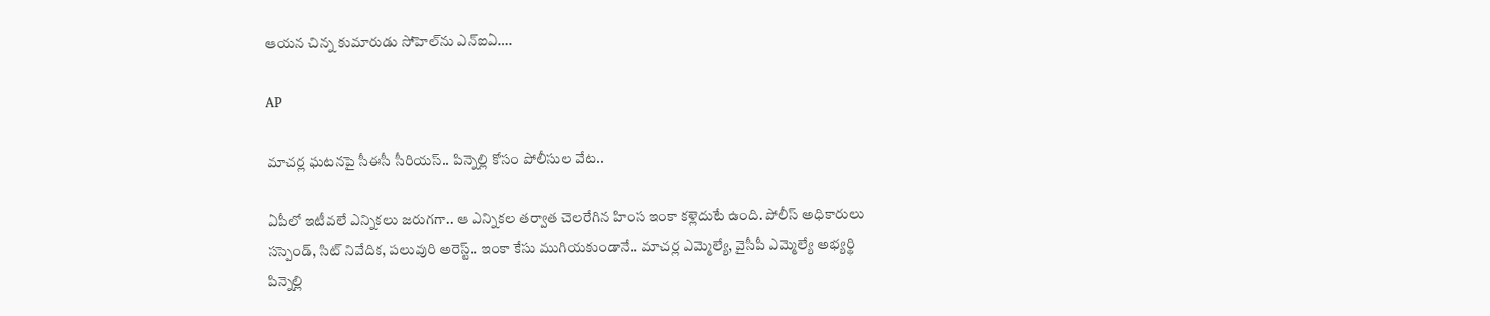ఆయన చిన్న కుమారుడు సోహెల్‌ను ఎన్ఐఏ….

AP

మాచర్ల ఘటనపై సీఈసీ సీరియస్.. పిన్నెల్లి కోసం పోలీసుల వేట..

ఏపీలో ఇటీవలే ఎన్నికలు జరుగగా.. ఆ ఎన్నికల తర్వాత చెలరేగిన హింస ఇంకా కళ్లెదుటే ఉంది. పోలీస్ అధికారులు సస్పెండ్, సిట్ నివేదిక, పలువురి అరెస్ట్.. ఇంకా కేసు ముగియకుండానే.. మాచర్ల ఎమ్మెల్యే, వైసీపీ ఎమ్మెల్యే అభ్యర్థి పిన్నెల్లి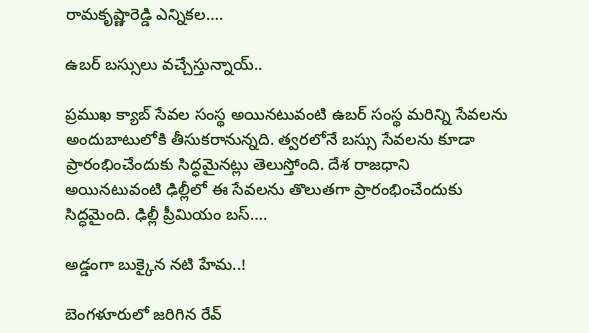రామకృష్ణారెడ్డి ఎన్నికల….

ఉబర్ బస్సులు వచ్చేస్తున్నాయ్..

ప్రముఖ క్యాబ్ సేవల సంస్థ అయినటువంటి ఉబర్ సంస్థ మరిన్ని సేవలను అందుబాటులోకి తీసుకరానున్నది. త్వరలోనే బస్సు సేవలను కూడా ప్రారంభించేందుకు సిద్ధమైనట్లు తెలుస్తోంది. దేశ రాజధాని అయినటువంటి ఢిల్లీలో ఈ సేవలను తొలుతగా ప్రారంభించేందుకు సిద్ధమైంది. ఢిల్లీ ప్రీమియం బస్….

అడ్డంగా బుక్కైన నటి హేమ..!

బెంగళూరులో జరిగిన రేవ్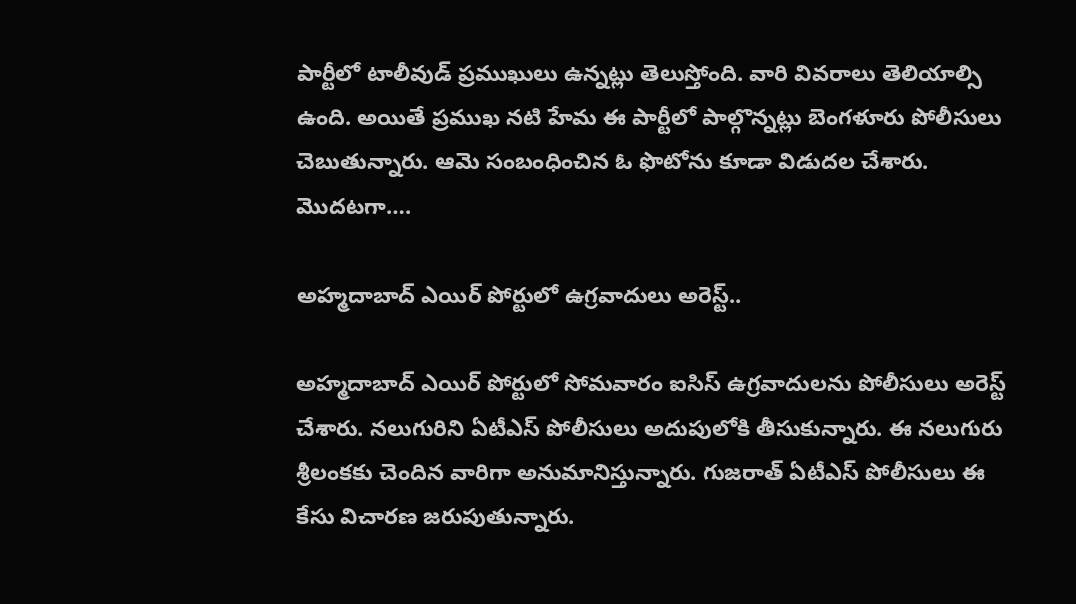పార్టీలో టాలీవుడ్ ప్రముఖులు ఉన్నట్లు తెలుస్తోంది. వారి వివరాలు తెలియాల్సి ఉంది. అయితే ప్రముఖ నటి హేమ ఈ పార్టీలో పాల్గొన్నట్లు బెంగళూరు పోలీసులు చెబుతున్నారు. ఆమె సంబంధించిన ఓ ఫొటోను కూడా విడుదల చేశారు. మొదటగా….

అహ్మదాబాద్ ఎయిర్ పోర్టులో ఉగ్రవాదులు అరెస్ట్..

అహ్మదాబాద్ ఎయిర్ పోర్టులో సోమవారం ఐసిస్ ఉగ్రవాదులను పోలీసులు అరెస్ట్ చేశారు. నలుగురిని ఏటీఎస్ పోలీసులు అదుపులోకి తీసుకున్నారు. ఈ నలుగురు శ్రీలంకకు చెందిన వారిగా అనుమానిస్తున్నారు. గుజరాత్ ఏటీఎస్ పోలీసులు ఈ కేసు విచారణ జరుపుతున్నారు.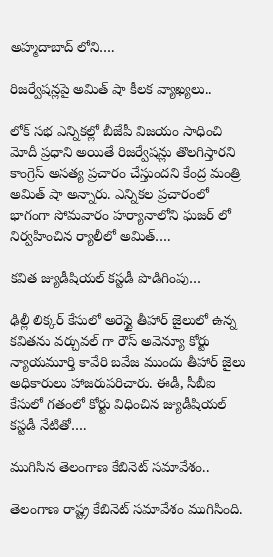అహ్మదాబాద్ లోని….

రిజర్వేషన్లపై అమిత్ షా కీలక వ్యాఖ్యలు..

లోక్ సభ ఎన్నికల్లో బీజేపీ విజయం సాధించి మోదీ ప్రధాని అయితే రిజర్వేషన్లు తొలగిస్తారని కాంగ్రెస్ అసత్య ప్రచారం చేస్తుందని కేంద్ర మంత్రి అమిత్ షా అన్నారు. ఎన్నికల ప్రచారంలో భాగంగా సోమవారం హర్యానాలోని ఘజర్ లో నిర్వహించిన ర్యాలీలో అమిత్….

కవిత జ్యుడీషియల్ కస్టడీ పొడిగింపు…

ఢిల్లీ లిక్కర్ కేసులో అరెస్టై తీహార్ జైలులో ఉన్న కవితను వర్చువల్ గా రౌస్ అవెన్యూ కోర్టు న్యాయమూర్తి కావేరి బవేజ ముందు తీహార్ జైలు అధికారులు హాజరుపరిచారు. ఈడీ, సీబీఐ కేసులో గతంలో కోర్టు విధించిన జ్యుడీషియల్ కస్టడీ నేటితో….

ముగిసిన తెలంగాణ కేబినెట్ సమావేశం..

తెలంగాణ రాష్ట్ర కేబినెట్ సమావేశం ముగిసింది.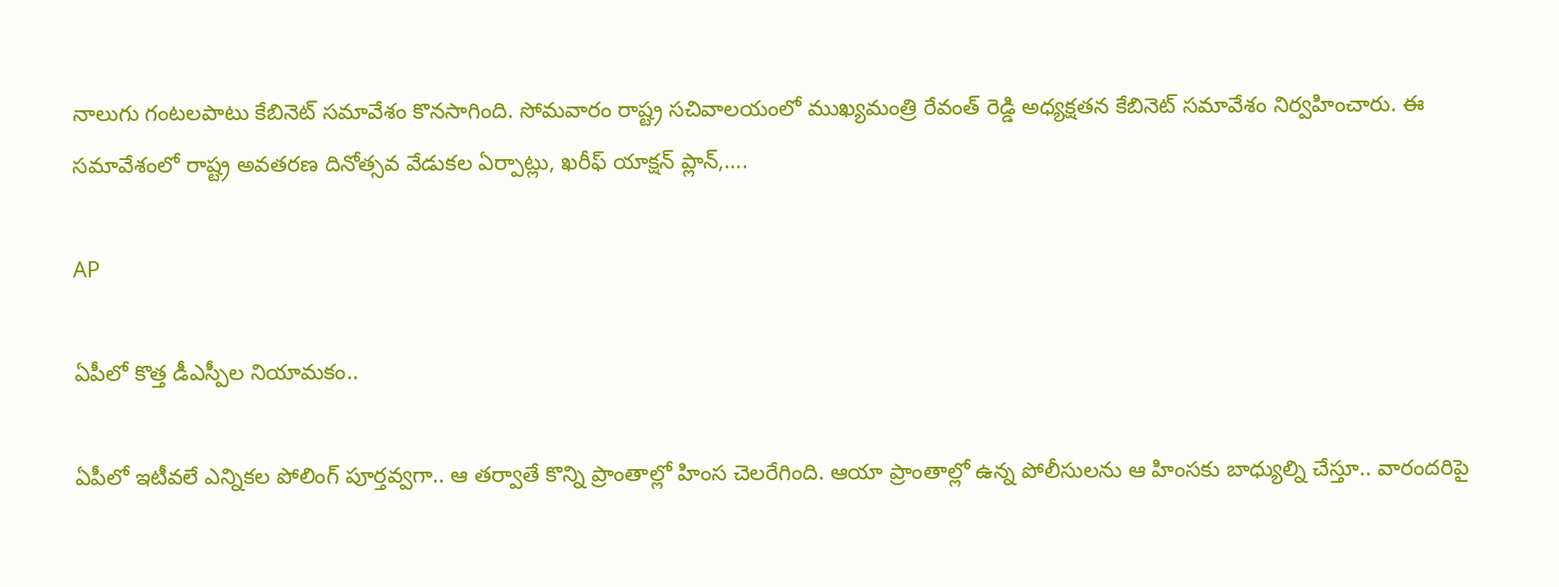నాలుగు గంటలపాటు కేబినెట్ సమావేశం కొనసాగింది. సోమవారం రాష్ట్ర సచివాలయంలో ముఖ్యమంత్రి రేవంత్ రెడ్డి అధ్యక్షతన కేబినెట్ సమావేశం నిర్వహించారు. ఈ సమావేశంలో రాష్ట్ర అవతరణ దినోత్సవ వేడుకల ఏర్పాట్లు, ఖరీఫ్ యాక్షన్ ప్లాన్,….

AP

ఏపీలో కొత్త డీఎస్పీల నియామకం..

ఏపీలో ఇటీవలే ఎన్నికల పోలింగ్ పూర్తవ్వగా.. ఆ తర్వాతే కొన్ని ప్రాంతాల్లో హింస చెలరేగింది. ఆయా ప్రాంతాల్లో ఉన్న పోలీసులను ఆ హింసకు బాధ్యుల్ని చేస్తూ.. వారందరిపై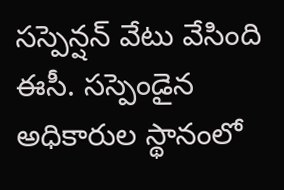సస్పెన్షన్ వేటు వేసింది ఈసీ. సస్పెండైన అధికారుల స్థానంలో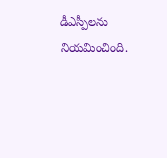డీఎస్పీలను నియమించింది.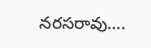నరసరావు….